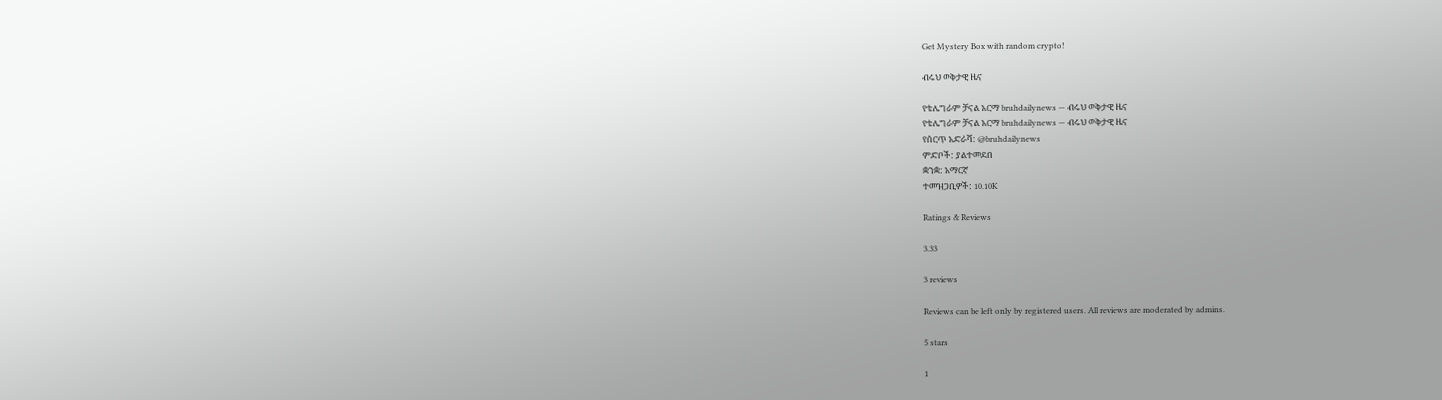Get Mystery Box with random crypto!

ብሩህ ወቅታዊ ዜና

የቴሌግራም ቻናል አርማ bruhdailynews — ብሩህ ወቅታዊ ዜና
የቴሌግራም ቻናል አርማ bruhdailynews — ብሩህ ወቅታዊ ዜና
የሰርጥ አድራሻ: @bruhdailynews
ምድቦች: ያልተመደበ
ቋንቋ: አማርኛ
ተመዝጋቢዎች: 10.10K

Ratings & Reviews

3.33

3 reviews

Reviews can be left only by registered users. All reviews are moderated by admins.

5 stars

1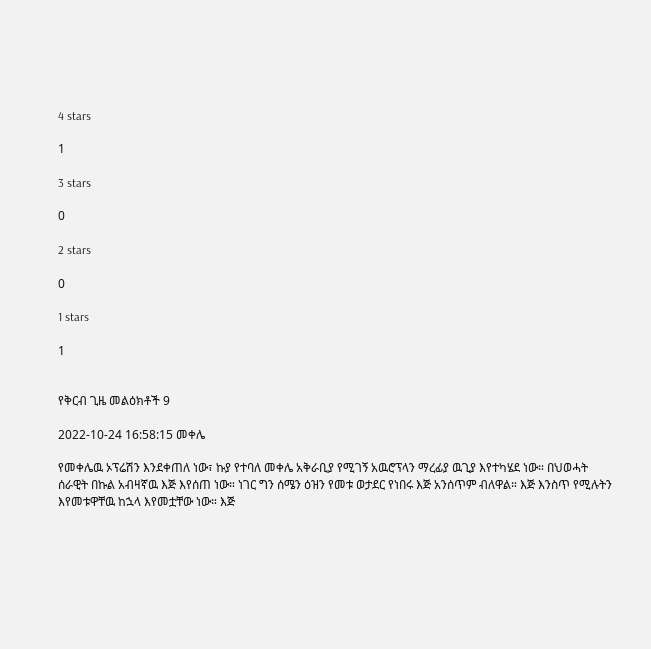4 stars

1

3 stars

0

2 stars

0

1 stars

1


የቅርብ ጊዜ መልዕክቶች 9

2022-10-24 16:58:15 መቀሌ

የመቀሌዉ ኦፕሬሽን እንደቀጠለ ነው፣ ኩያ የተባለ መቀሌ አቅራቢያ የሚገኝ አዉሮፕላን ማረፊያ ዉጊያ እየተካሄደ ነው። በህወሓት ሰራዊት በኩል አብዛኛዉ እጅ እየሰጠ ነው። ነገር ግን ሰሜን ዕዝን የመቱ ወታደር የነበሩ እጅ አንሰጥም ብለዋል። እጅ እንስጥ የሚሉትን እየመቱዋቸዉ ከኋላ እየመቷቸው ነው። እጅ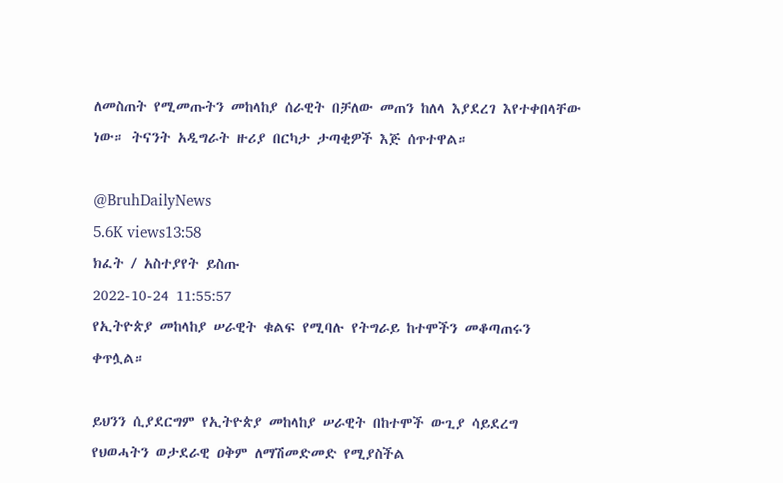ለመስጠት የሚመጡትን መከላከያ ሰራዊት በቻለው መጠን ከለላ እያደረገ እየተቀበላቸው ነው። ትናንት አዲግራት ዙሪያ በርካታ ታጣቂዎች እጅ ሰጥተዋል።

@BruhDailyNews
5.6K views13:58
ክፈት / አስተያየት ይስጡ
2022-10-24 11:55:57
የኢትዮጵያ መከላከያ ሠራዊት ቁልፍ የሚባሉ የትግራይ ከተሞችን መቆጣጠሩን ቀጥሏል።

ይህንን ሲያደርግም የኢትዮጵያ መከላከያ ሠራዊት በከተሞች ውጊያ ሳይደረግ የህወሓትን ወታደራዊ ዐቅም ለማሽመድመድ የሚያስችል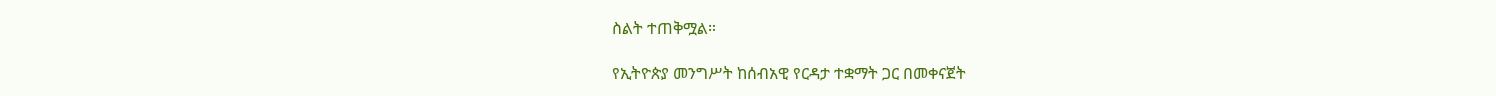ስልት ተጠቅሟል።

የኢትዮጵያ መንግሥት ከሰብአዊ የርዳታ ተቋማት ጋር በመቀናጀት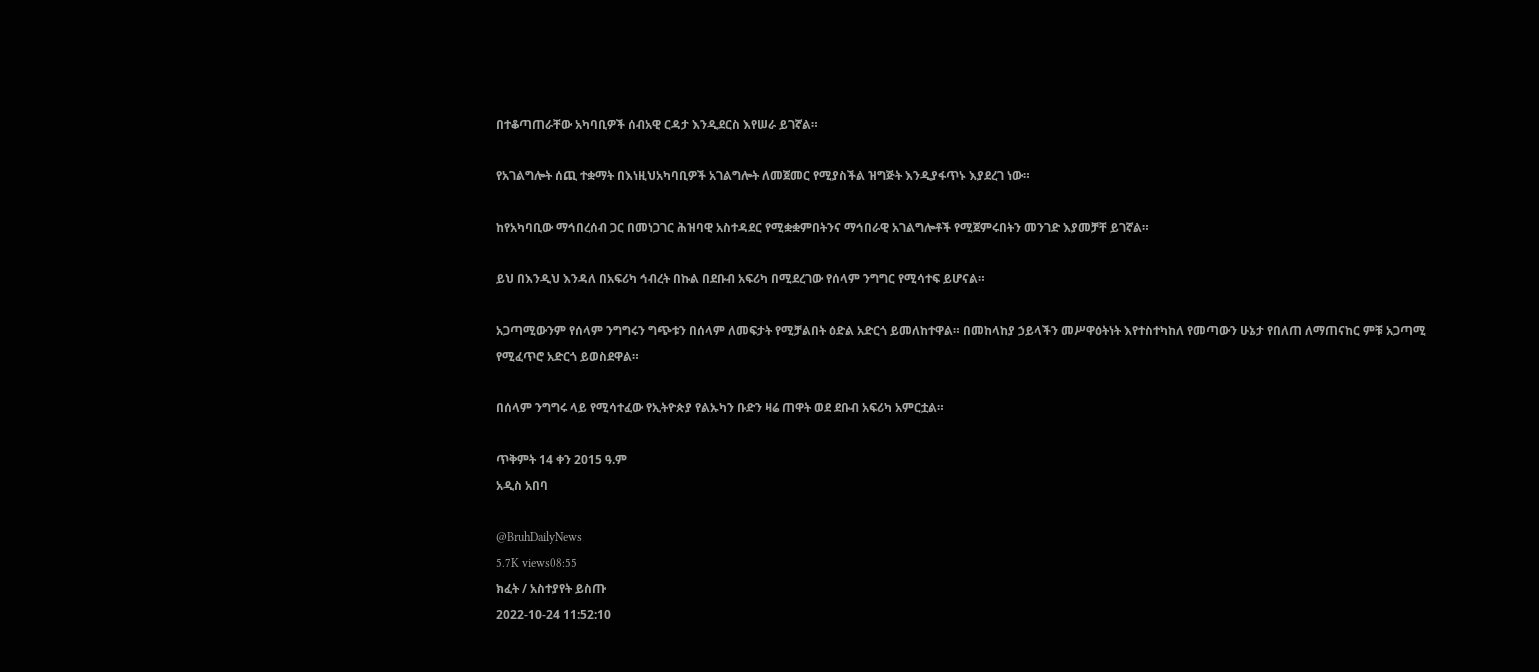በተቆጣጠራቸው አካባቢዎች ሰብአዊ ርዳታ እንዲደርስ እየሠራ ይገኛል።

የአገልግሎት ሰጪ ተቋማት በእነዚህአካባቢዎች አገልግሎት ለመጀመር የሚያስችል ዝግጅት እንዲያፋጥኑ እያደረገ ነው።

ከየአካባቢው ማኅበረሰብ ጋር በመነጋገር ሕዝባዊ አስተዳደር የሚቋቋምበትንና ማኅበራዊ አገልግሎቶች የሚጀምሩበትን መንገድ እያመቻቸ ይገኛል።

ይህ በእንዲህ እንዳለ በአፍሪካ ኅብረት በኩል በደቡብ አፍሪካ በሚደረገው የሰላም ንግግር የሚሳተፍ ይሆናል።

አጋጣሚውንም የሰላም ንግግሩን ግጭቱን በሰላም ለመፍታት የሚቻልበት ዕድል አድርጎ ይመለከተዋል። በመከላከያ ኃይላችን መሥዋዕትነት እየተስተካከለ የመጣውን ሁኔታ የበለጠ ለማጠናከር ምቹ አጋጣሚ የሚፈጥሮ አድርጎ ይወስደዋል።

በሰላም ንግግሩ ላይ የሚሳተፈው የኢትዮጵያ የልኡካን ቡድን ዛሬ ጠዋት ወደ ደቡብ አፍሪካ አምርቷል።

ጥቅምት 14 ቀን 2015 ዓ.ም
አዲስ አበባ

@BruhDailyNews
5.7K views08:55
ክፈት / አስተያየት ይስጡ
2022-10-24 11:52:10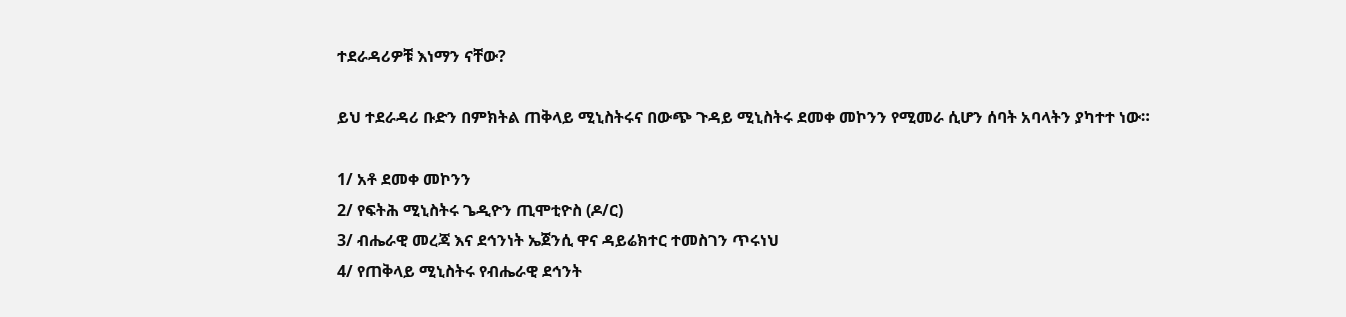ተደራዳሪዎቹ እነማን ናቸው?

ይህ ተደራዳሪ ቡድን በምክትል ጠቅላይ ሚኒስትሩና በውጭ ጉዳይ ሚኒስትሩ ደመቀ መኮንን የሚመራ ሲሆን ሰባት አባላትን ያካተተ ነው።

1/ አቶ ደመቀ መኮንን
2/ የፍትሕ ሚኒስትሩ ጌዲዮን ጢሞቲዮስ (ዶ/ር)
3/ ብሔራዊ መረጃ እና ደኅንነት ኤጀንሲ ዋና ዳይሬክተር ተመስገን ጥሩነህ
4/ የጠቅላይ ሚኒስትሩ የብሔራዊ ደኅንት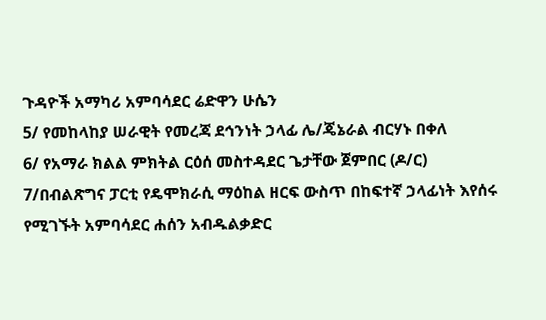ጉዳዮች አማካሪ አምባሳደር ሬድዋን ሁሴን
5/ የመከላከያ ሠራዊት የመረጃ ደኅንነት ኃላፊ ሌ/ጄኔራል ብርሃኑ በቀለ
6/ የአማራ ክልል ምክትል ርዕሰ መስተዳደር ጌታቸው ጀምበር (ዶ/ር)
7/በብልጽግና ፓርቲ የዴሞክራሲ ማዕከል ዘርፍ ውስጥ በከፍተኛ ኃላፊነት እየሰሩ የሚገኙት አምባሳደር ሐሰን አብዱልቃድር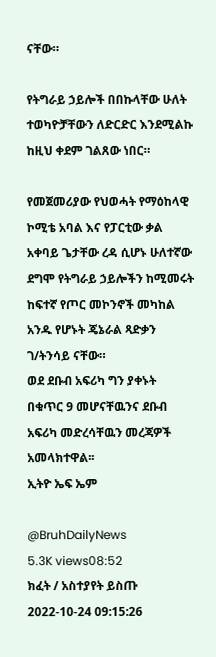ናቸው።

የትግራይ ኃይሎች በበኩላቸው ሁለት ተወካዮቻቸውን ለድርድር እንደሚልኩ ከዚህ ቀደም ገልጸው ነበር።

የመጀመሪያው የህወሓት የማዕከላዊ ኮሚቴ አባል እና የፓርቲው ቃል አቀባይ ጌታቸው ረዳ ሲሆኑ ሁለተኛው ደግሞ የትግራይ ኃይሎችን ከሚመሩት ከፍተኛ የጦር መኮንኖች መካከል አንዱ የሆኑት ጄኔራል ጻድቃን ገ/ትንሳይ ናቸው።
ወደ ደቡብ አፍሪካ ግን ያቀኑት በቁጥር 9 መሆናቸዉንና ደቡብ አፍሪካ መድረሳቸዉን መረጃዎች አመላክተዋል፡፡
ኢትዮ ኤፍ ኤም

@BruhDailyNews
5.3K views08:52
ክፈት / አስተያየት ይስጡ
2022-10-24 09:15:26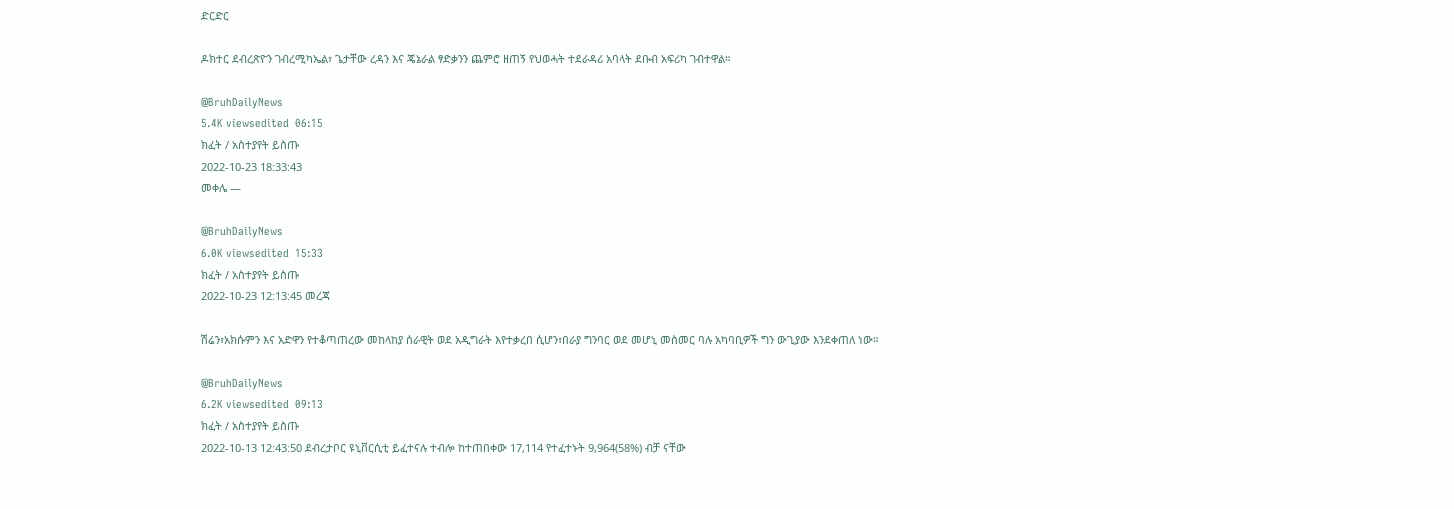ድርድር

ዶክተር ደብረጽዮን ገብረሚካኤል፣ ጌታቸው ረዳን እና ጄኔራል ፃድቃንን ጨምሮ ዘጠኝ የህወሓት ተደራዳሪ አባላት ደቡብ አፍሪካ ገብተዋል።

@BruhDailyNews
5.4K viewsedited  06:15
ክፈት / አስተያየት ይስጡ
2022-10-23 18:33:43
መቀሌ —

@BruhDailyNews
6.0K viewsedited  15:33
ክፈት / አስተያየት ይስጡ
2022-10-23 12:13:45 መረጃ

ሽሬን፣አክሱምን እና አድዋን የተቆጣጠረው መከላከያ ሰራዊት ወደ አዲግራት እየተቃረበ ሲሆን፣በራያ ግንባር ወደ መሆኒ መስመር ባሉ አካባቢዎች ግን ውጊያው እንደቀጠለ ነው።

@BruhDailyNews
6.2K viewsedited  09:13
ክፈት / አስተያየት ይስጡ
2022-10-13 12:43:50 ደብረታቦር ዩኒቨርሲቲ ይፈተናሉ ተብሎ ከተጠበቀው 17,114 የተፈተኑት 9,964(58%) ብቻ ናቸው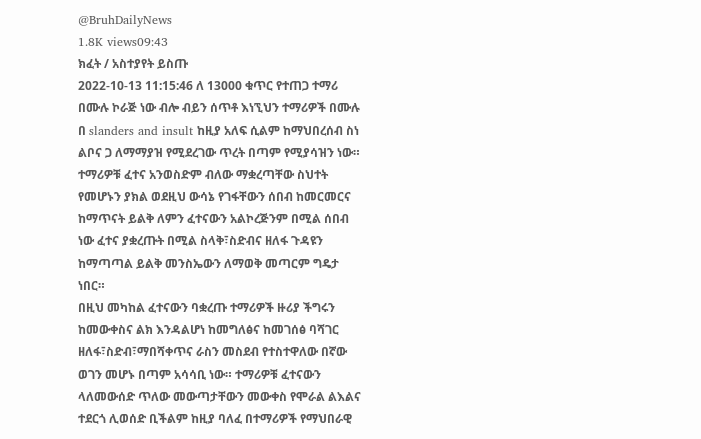@BruhDailyNews
1.8K views09:43
ክፈት / አስተያየት ይስጡ
2022-10-13 11:15:46 ለ 13000 ቁጥር የተጠጋ ተማሪ በሙሉ ኮራጅ ነው ብሎ ብይን ሰጥቶ እነኚህን ተማሪዎች በሙሉ በ slanders and insult ከዚያ አለፍ ሲልም ከማህበረሰብ ስነ ልቦና ጋ ለማማያዝ የሚደረገው ጥረት በጣም የሚያሳዝን ነው።
ተማሪዎቹ ፈተና አንወስድም ብለው ማቋረጣቸው ስህተት የመሆኑን ያክል ወደዚህ ውሳኔ የገፋቸውን ሰበብ ከመርመርና ከማጥናት ይልቅ ለምን ፈተናውን አልኮረጅንም በሚል ሰበብ ነው ፈተና ያቋረጡት በሚል ስላቅ፣ስድብና ዘለፋ ጉዳዩን ከማጣጣል ይልቅ መንስኤውን ለማወቅ መጣርም ግዴታ ነበር።
በዚህ መካከል ፈተናውን ባቋረጡ ተማሪዎች ዙሪያ ችግሩን ከመውቀስና ልክ እንዳልሆነ ከመግለፅና ከመገሰፅ ባሻገር ዘለፋ፣ስድብ፣ማበሻቀጥና ራስን መስደብ የተስተዋለው በኛው ወገን መሆኑ በጣም አሳሳቢ ነው። ተማሪዎቹ ፈተናውን ላለመውሰድ ጥለው መውጣታቸውን መውቀስ የሞራል ልእልና ተደርጎ ሊወሰድ ቢችልም ከዚያ ባለፈ በተማሪዎች የማህበራዊ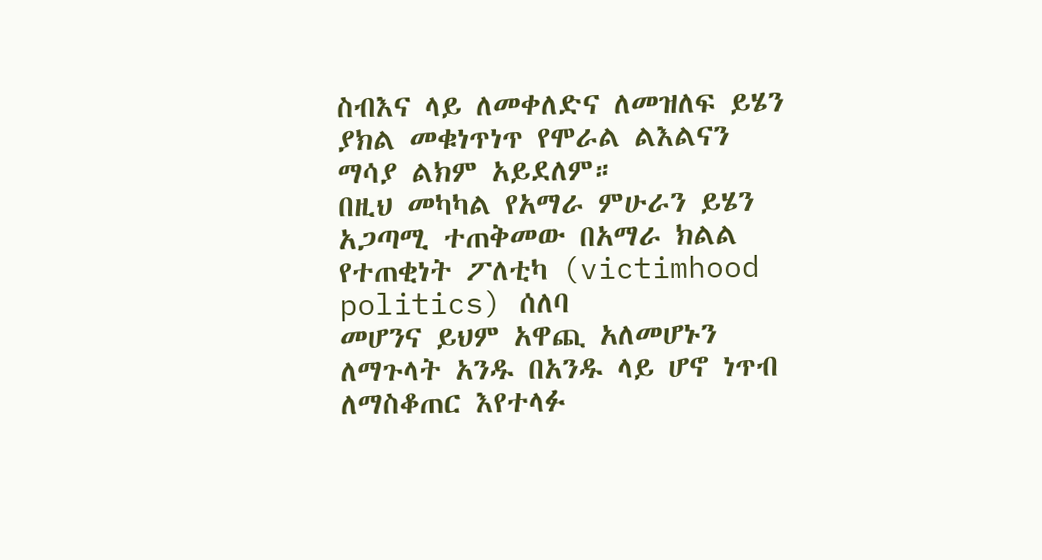ስብእና ላይ ለመቀለድና ለመዝለፍ ይሄን ያክል መቁነጥነጥ የሞራል ልእልናን ማሳያ ልክም አይደለም።
በዚህ መካካል የአማራ ምሁራን ይሄን አጋጣሚ ተጠቅመው በአማራ ክልል የተጠቂነት ፖለቲካ (victimhood politics) ሰለባ
መሆንና ይህም አዋጪ አለመሆኑን ለማጉላት አንዱ በአንዱ ላይ ሆኖ ነጥብ ለማስቆጠር እየተላፉ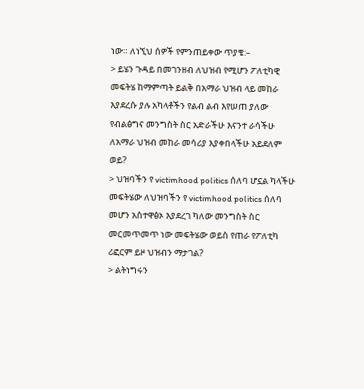ነው። ለነኚህ ሰዎች የምንጠይቀው ጥያቄ:–
> ይሄን ጉዳይ በመገንዘብ ለህዝብ የሚሆን ፖለቲካዊ መፍትሄ ከማምጣት ይልቅ በአማራ ህዝብ ላይ መከራ እያደረሱ ያሉ አካላቶችን የልብ ልብ እየሠጠ ያለው የብልፅግና መንግስት ስር አድራችሁ እናንተ ራሳችሁ ለአማራ ህዝብ መከራ መሳሪያ እያቀበላችሁ አይደለም ወይ?
> ህዝባችን የ victimhood politics ሰለባ ሆኗል ካላችሁ መፍትሄው ለህዝባችን የ victimhood politics ሰለባ መሆን አስተዋፅኦ እያደረገ ካለው መንግስት ስር መርመጥመጥ ነው መፍትሄው ወይስ የጠራ የፖለቲካ ሪፎርም ይዞ ህዝብን ማታገል?
> ልትነግሩን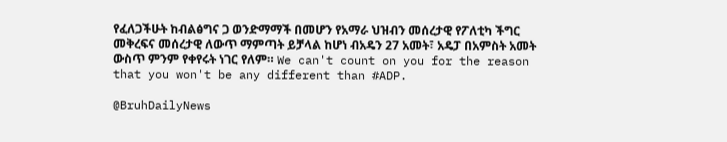የፈለጋችሁት ከብልፅግና ጋ ወንድማማች በመሆን የአማራ ህዝብን መሰረታዊ የፖለቲካ ችግር መቅረፍና መሰረታዊ ለውጥ ማምጣት ይቻላል ከሆነ ብአዴን 27 አመት፣ አዴፓ በአምስት አመት ውስጥ ምንም የቀየሩት ነገር የለም። We can't count on you for the reason that you won't be any different than #ADP.

@BruhDailyNews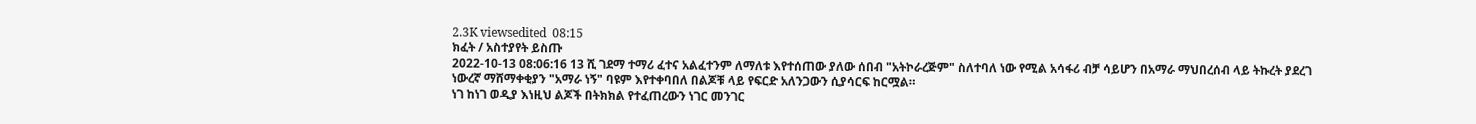2.3K viewsedited  08:15
ክፈት / አስተያየት ይስጡ
2022-10-13 08:06:16 13 ሺ ገደማ ተማሪ ፈተና አልፈተንም ለማለቱ እየተሰጠው ያለው ሰበብ "አትኮራረጅም" ስለተባለ ነው የሚል አሳፋሪ ብቻ ሳይሆን በአማራ ማህበረሰብ ላይ ትኩረት ያደረገ ነውረኛ ማሸማቀቂያን "አማራ ነኝ" ባዩም እየተቀባበለ በልጆቹ ላይ የፍርድ አለንጋውን ሲያሳርፍ ከርሟል።
ነገ ከነገ ወዲያ እነዚህ ልጆች በትክክል የተፈጠረውን ነገር መንገር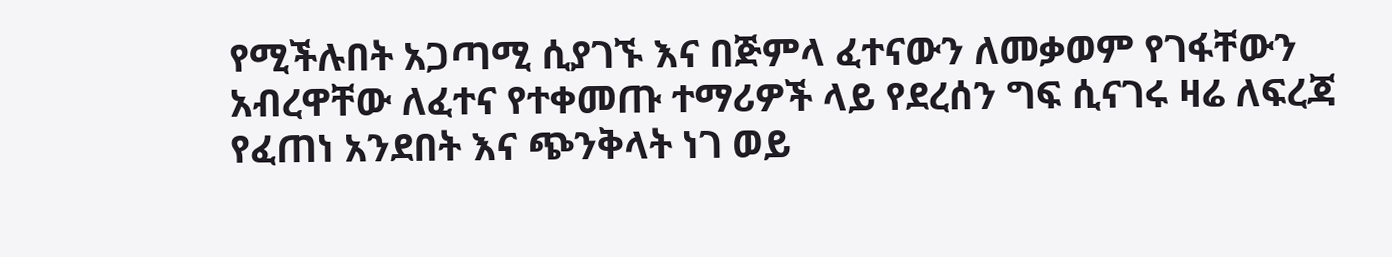የሚችሉበት አጋጣሚ ሲያገኙ እና በጅምላ ፈተናውን ለመቃወም የገፋቸውን አብረዋቸው ለፈተና የተቀመጡ ተማሪዎች ላይ የደረሰን ግፍ ሲናገሩ ዛሬ ለፍረጃ የፈጠነ አንደበት እና ጭንቅላት ነገ ወይ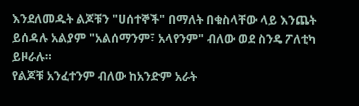እንደለመዱት ልጆቹን "ሀሰተኞች" በማለት በቁስላቸው ላይ እንጨት ይሰዳሉ አልያም "አልሰማንም፣ አላየንም" ብለው ወደ ስንዴ ፖለቲካ ይዞራሉ።
የልጆቹ አንፈተንም ብለው ከአንድም አራት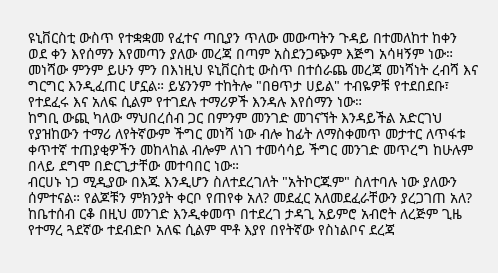ዩኒቨርስቲ ውስጥ የተቋቋመ የፈተና ጣቢያን ጥለው መውጣትን ጉዳይ በተመለከተ ከቀን ወደ ቀን እየሰማን እየመጣን ያለው መረጃ በጣም አስደንጋጭም እጅግ አሳዛኝም ነው። መነሻው ምንም ይሁን ምን በእነዚህ ዩኒቨርስቲ ውስጥ በተሰራጨ መረጃ መነሻነት ረብሻ እና ግርግር እንዲፈጠር ሆኗል። ይሄንንም ተከትሎ "በፀጥታ ሀይል" ተብዬዎቹ የተደበደቡ፣ የተደፈሩ እና አለፍ ሲልም የተገደሉ ተማሪዎች እንዳሉ እየሰማን ነው።
ከግቢ ውጪ ካለው ማህበረሰብ ጋር በምንም መንገድ መገናኘት እንዳይችል አድርገህ የያዝከውን ተማሪ ለየትኛውም ችግር መነሻ ነው ብሎ ከፊት ለማስቀመጥ መታተር ለጥፋቱ ቀጥተኛ ተጠያቂዎችን መከላከል ብሎም ለነገ ተመሳሳይ ችግር መንገድ መጥረግ ከሁሉም በላይ ደግሞ በድርጊታቸው መተባበር ነው።
ብርሀኑ ነጋ ሚዲያው በእጁ እንዲሆን ስለተደረገለት "አትኮርጁም" ስለተባሉ ነው ያለውን ሰምተናል። የልጆቹን ምክንያት ቀርቦ የጠየቀ አለ? መደፈር አለመደፈራቸውን ያረጋገጠ አለ? ከቤተሰብ ርቆ በዚህ መንገድ እንዲቀመጥ በተደረገ ታዳጊ አይምሮ አብሮት ለረጅም ጊዜ የተማረ ጓደኛው ተደብድቦ አለፍ ሲልም ሞቶ እያየ በየትኛው የስነልቦና ደረጃ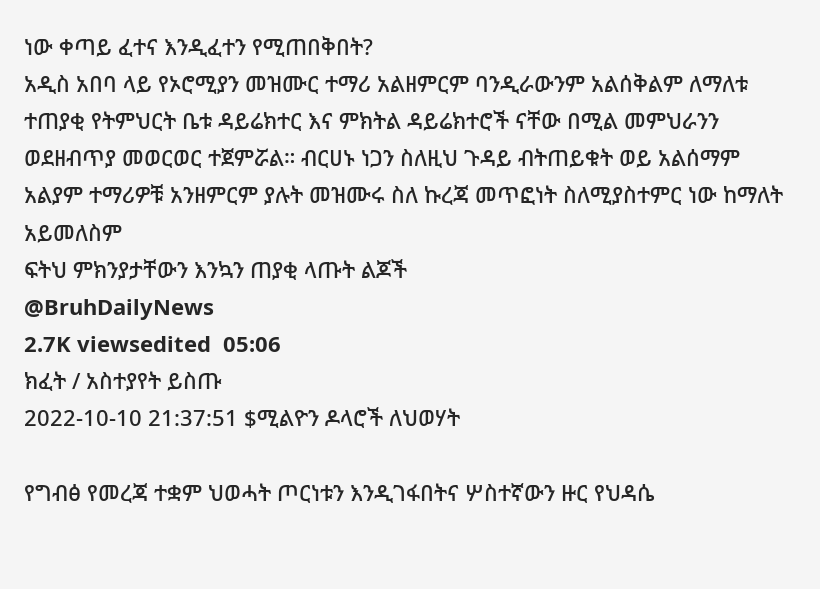ነው ቀጣይ ፈተና እንዲፈተን የሚጠበቅበት?
አዲስ አበባ ላይ የኦሮሚያን መዝሙር ተማሪ አልዘምርም ባንዲራውንም አልሰቅልም ለማለቱ ተጠያቂ የትምህርት ቤቱ ዳይሬክተር እና ምክትል ዳይሬክተሮች ናቸው በሚል መምህራንን ወደዘብጥያ መወርወር ተጀምሯል። ብርሀኑ ነጋን ስለዚህ ጉዳይ ብትጠይቁት ወይ አልሰማም አልያም ተማሪዎቹ አንዘምርም ያሉት መዝሙሩ ስለ ኩረጃ መጥፎነት ስለሚያስተምር ነው ከማለት አይመለስም
ፍትህ ምክንያታቸውን እንኳን ጠያቂ ላጡት ልጆች
@BruhDailyNews
2.7K viewsedited  05:06
ክፈት / አስተያየት ይስጡ
2022-10-10 21:37:51 $ሚልዮን ዶላሮች ለህወሃት

የግብፅ የመረጃ ተቋም ህወሓት ጦርነቱን እንዲገፋበትና ሦስተኛውን ዙር የህዳሴ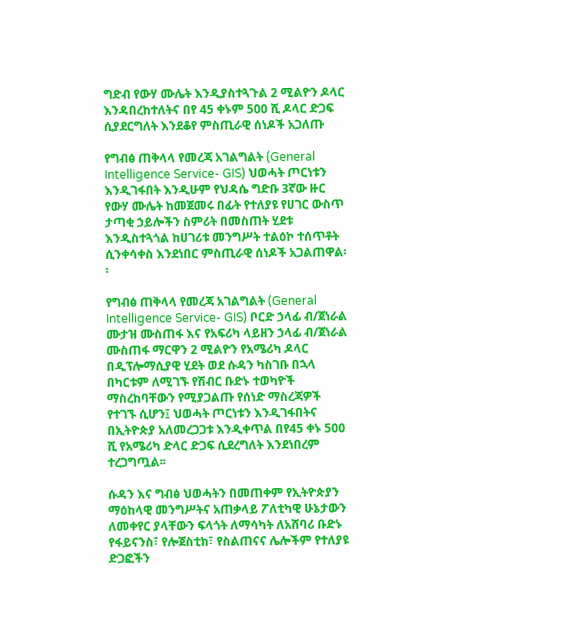ግድብ የውሃ ሙሌት እንዲያስተጓጉል 2 ሚልዮን ዶላር እንዳበረከተለትና በየ 45 ቀኑም 500 ሺ ዶላር ድጋፍ ሲያደርግለት እንደቆየ ምስጢራዊ ሰነዶች አጋለጡ

የግብፅ ጠቅላላ የመረጃ አገልግልት (General Intelligence Service- GIS) ህወሓት ጦርነቱን እንዲገፋበት እንዲሁም የህዳሴ ግድቡ 3ኛው ዙር የውሃ ሙሌት ከመጀመሩ በፊት የተለያዩ የሀገር ውስጥ ታጣቂ ኃይሎችን ስምሪት በመስጠት ሂደቱ እንዲስተጓጎል ከሀገሪቱ መንግሥት ተልዕኮ ተሰጥቶት ሲንቀሳቀስ እንደነበር ምስጢራዊ ሰነዶች አጋልጠዋል፡፡

የግብፅ ጠቅላላ የመረጃ አገልግልት (General Intelligence Service- GIS) ቦርድ ኃላፊ ብ/ጀነራል ሙታዝ ሙስጠፋ እና የአፍሪካ ላይዘን ኃላፊ ብ/ጀነራል ሙስጠፋ ማርዋን 2 ሚልዮን የአሜሪካ ዶላር በዲፕሎማሲያዊ ሂደት ወደ ሱዳን ካስገቡ በኋላ በካርቱም ለሚገኙ የሽብር ቡድኑ ተወካዮች ማስረከባቸውን የሚያጋልጡ የሰነድ ማስረጃዎች የተገኙ ሲሆን፤ ህወሓት ጦርነቱን እንዲገፋበትና በኢትዮጵያ አለመረጋጋቱ እንዲቀጥል በየ45 ቀኑ 500 ሺ የአሜሪካ ድላር ድጋፍ ሲደረግለት እንደነበረም ተረጋግጧል፡፡

ሱዳን እና ግብፅ ህወሓትን በመጠቀም የኢትዮጵያን ማዕከላዊ መንግሥትና አጠቃላይ ፖለቲካዊ ሁኔታውን ለመቀየር ያላቸውን ፍላጎት ለማሳካት ለአሸባሪ ቡድኑ የፋይናንስ፣ የሎጀስቲክ፣ የስልጠናና ሌሎችም የተለያዩ ድጋፎችን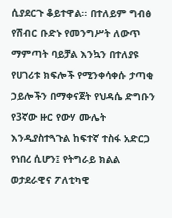ሲያደርጉ ቆይተዋል፡፡ በተለይም ግብፅ የሽብር ቡድኑ የመንግሥት ለውጥ ማምጣት ባይቻል እንኳን በተለያዩ የሀገሪቱ ክፍሎች የሚንቀሳቀሱ ታጣቂ ኃይሎችን በማቀናጀት የህዳሴ ድግቡን የ3ኛው ዙር የውሃ ሙሌት እንዲያስተጓጉል ከፍተኛ ተስፋ አድርጋ የነበረ ሲሆን፤ የትግራይ ክልል ወታደራዊና ፖለቲካዊ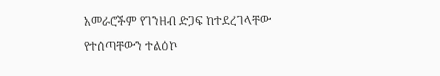አመራሮችም የገንዘብ ድጋፍ ከተደረገላቸው የተሰጣቸውን ተልዕኮ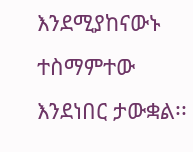እንደሚያከናውኑ ተስማምተው እንደነበር ታውቋል፡፡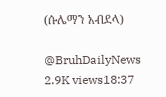(ሱሌማን አብደላ)

@BruhDailyNews
2.9K views18:37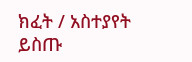ክፈት / አስተያየት ይስጡ